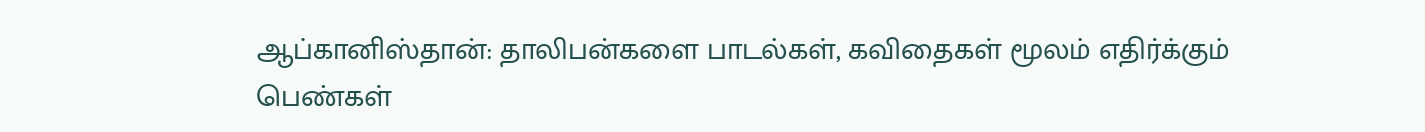ஆப்கானிஸ்தான்: தாலிபன்களை பாடல்கள், கவிதைகள் மூலம் எதிர்க்கும் பெண்கள்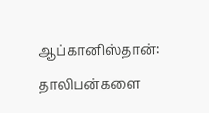ஆப்கானிஸ்தான்: தாலிபன்களை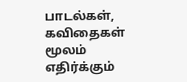பாடல்கள், கவிதைகள் மூலம் எதிர்க்கும்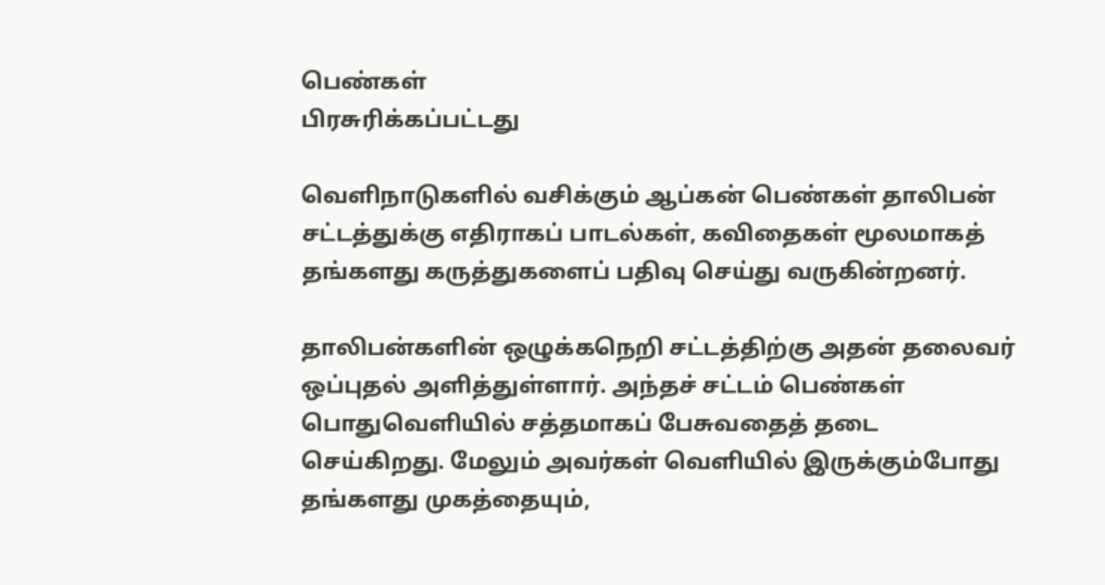பெண்கள்
பிரசுரிக்கப்பட்டது

வெளிநாடுகளில் வசிக்கும் ஆப்கன் பெண்கள் தாலிபன் சட்டத்துக்கு எதிராகப் பாடல்கள், கவிதைகள் மூலமாகத் தங்களது கருத்துகளைப் பதிவு செய்து வருகின்றனர்.

தாலிபன்களின் ஒழுக்கநெறி சட்டத்திற்கு அதன் தலைவர் ஒப்புதல் அளித்துள்ளார். அந்தச் சட்டம் பெண்கள் பொதுவெளியில் சத்தமாகப் பேசுவதைத் தடை செய்கிறது. மேலும் அவர்கள் வெளியில் இருக்கும்போது தங்களது முகத்தையும்,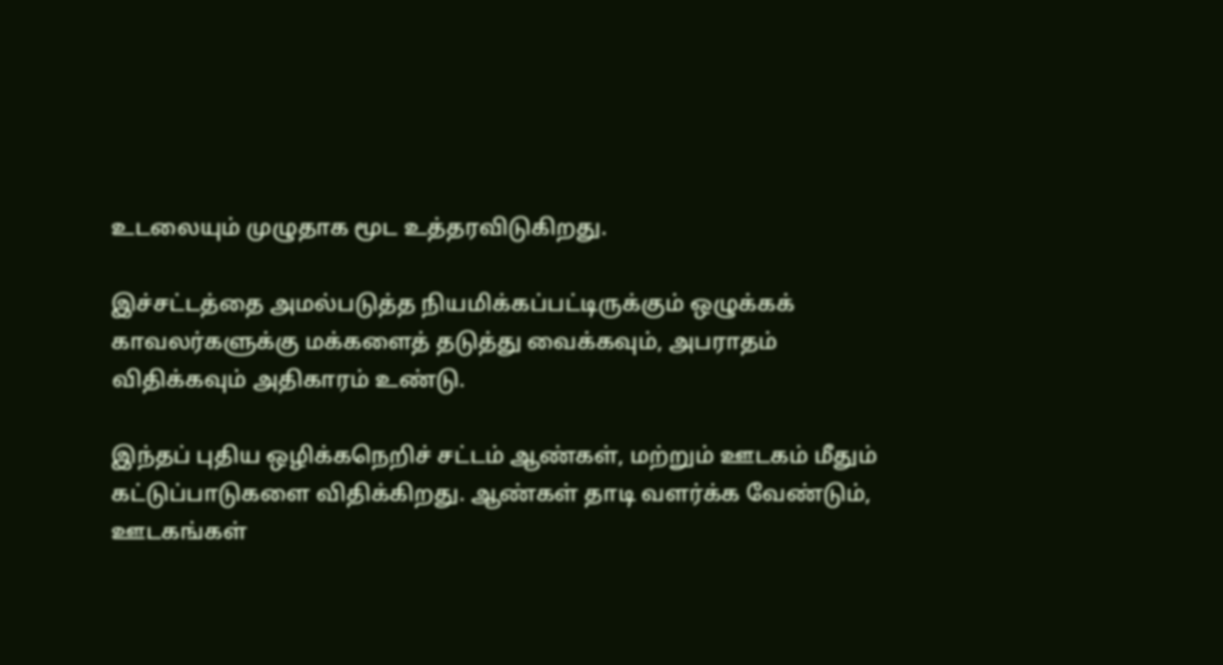உடலையும் முழுதாக மூட உத்தரவிடுகிறது.

இச்சட்டத்தை அமல்படுத்த நியமிக்கப்பட்டிருக்கும் ஒழுக்கக் காவலர்களுக்கு மக்களைத் தடுத்து வைக்கவும், அபராதம் விதிக்கவும் அதிகாரம் உண்டு.

இந்தப் புதிய ஒழிக்கநெறிச் சட்டம் ஆண்கள், மற்றும் ஊடகம் மீதும் கட்டுப்பாடுகளை விதிக்கிறது. ஆண்கள் தாடி வளர்க்க வேண்டும், ஊடகங்கள்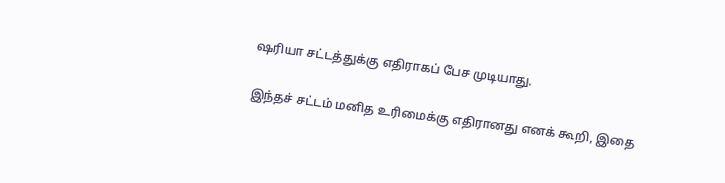ஷரியா சட்டத்துக்கு எதிராகப் பேச முடியாது.

இந்தச் சட்டம் மனித உரிமைக்கு எதிரானது எனக் கூறி, இதை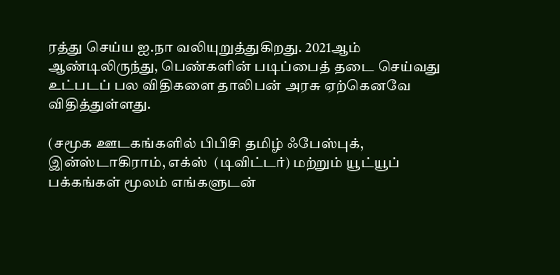ரத்து செய்ய ஐ.நா வலியுறுத்துகிறது. 2021ஆம் ஆண்டிலிருந்து, பெண்களின் படிப்பைத் தடை செய்வது உட்படப் பல விதிகளை தாலிபன் அரசு ஏற்கெனவே விதித்துள்ளது.

(சமூக ஊடகங்களில் பிபிசி தமிழ் ஃபேஸ்புக், இன்ஸ்டாகிராம், எக்ஸ்  (டிவிட்டர்) மற்றும் யூட்யூப் பக்கங்கள் மூலம் எங்களுடன்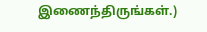இணைந்திருங்கள்.)